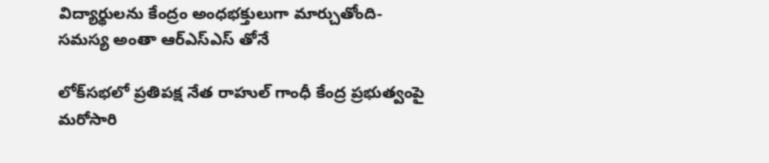విద్యార్థులను కేంద్రం అంధభక్తులుగా మార్చుతోంది- సమస్య అంతా ఆర్ఎస్ఎస్ తోనే

లోక్‌సభలో ప్రతిపక్ష నేత రాహుల్ గాంధీ కేంద్ర ప్రభుత్వంపై మరోసారి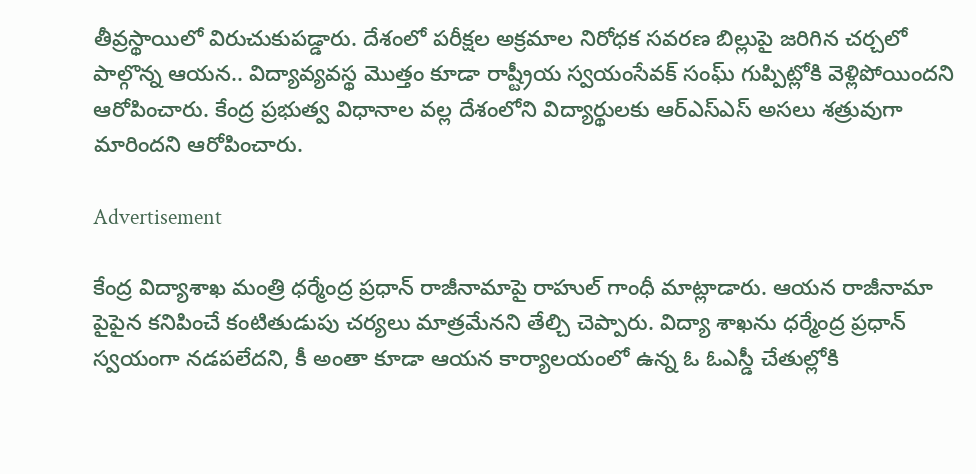తీవ్రస్థాయిలో విరుచుకుపడ్డారు. దేశంలో పరీక్షల అక్రమాల నిరోధక సవరణ బిల్లుపై జరిగిన చర్చలో పాల్గొన్న ఆయన.. విద్యావ్యవస్థ మొత్తం కూడా రాష్ట్రీయ స్వయంసేవక్ సంఘ్ గుప్పిట్లోకి వెళ్లిపోయిందని ఆరోపించారు. కేంద్ర ప్రభుత్వ విధానాల వల్ల దేశంలోని విద్యార్థులకు ఆర్ఎస్ఎస్ అసలు శత్రువుగా మారిందని ఆరోపించారు.

Advertisement

కేంద్ర విద్యాశాఖ మంత్రి ధర్మేంద్ర ప్రధాన్ రాజీనామాపై రాహుల్ గాంధీ మాట్లాడారు. ఆయన రాజీనామా పైపైన కనిపించే కంటితుడుపు చర్యలు మాత్రమేనని తేల్చి చెప్పారు. విద్యా శాఖను ధర్మేంద్ర ప్రధాన్ స్వయంగా నడపలేదని, కీ అంతా కూడా ఆయన కార్యాలయంలో ఉన్న ఓ ఓఎస్డీ చేతుల్లోకి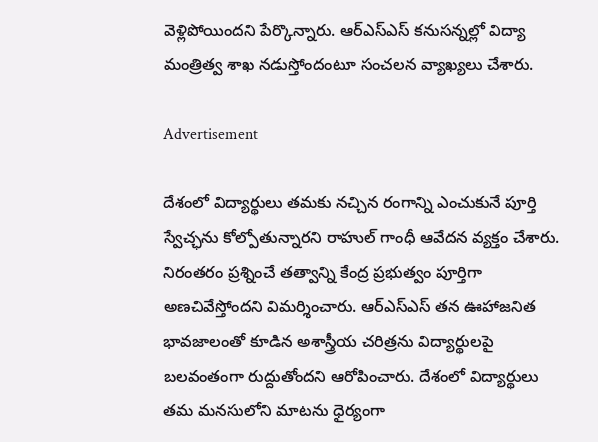వెళ్లిపోయిందని పేర్కొన్నారు. ఆర్ఎస్ఎస్ కనుసన్నల్లో విద్యా మంత్రిత్వ శాఖ నడుస్తోందంటూ సంచలన వ్యాఖ్యలు చేశారు.

Advertisement

దేశంలో విద్యార్థులు తమకు నచ్చిన రంగాన్ని ఎంచుకునే పూర్తి స్వేచ్ఛను కోల్పోతున్నారని రాహుల్ గాంధీ ఆవేదన వ్యక్తం చేశారు. నిరంతరం ప్రశ్నించే తత్వాన్ని కేంద్ర ప్రభుత్వం పూర్తిగా అణచివేస్తోందని విమర్శించారు. ఆర్ఎస్ఎస్ తన ఊహాజనిత భావజాలంతో కూడిన అశాస్త్రీయ చరిత్రను విద్యార్థులపై బలవంతంగా రుద్దుతోందని ఆరోపించారు. దేశంలో విద్యార్థులు తమ మనసులోని మాటను ధైర్యంగా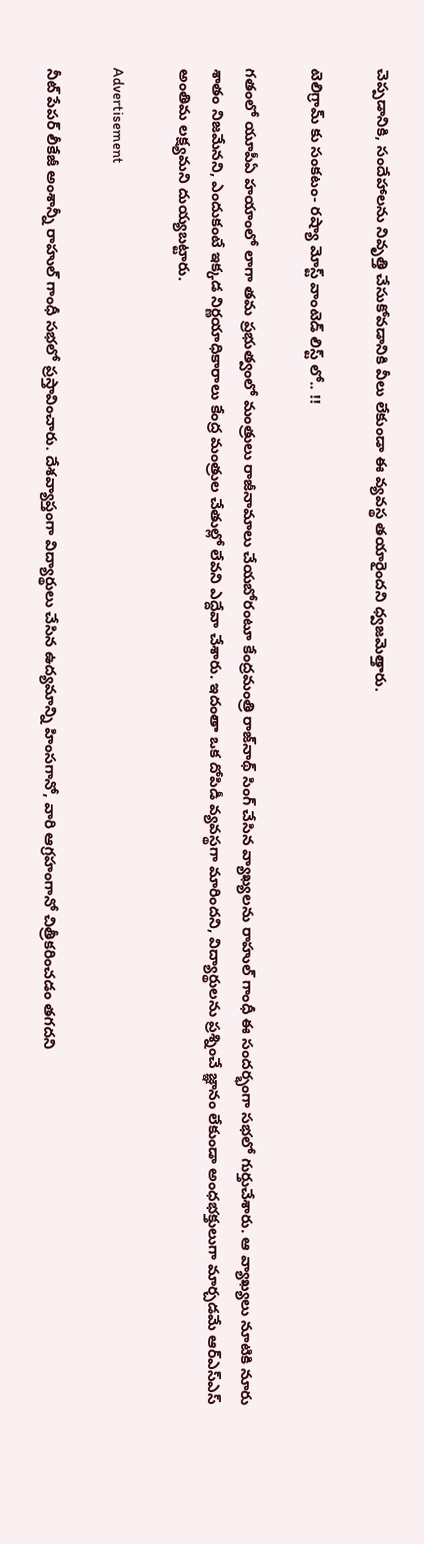చెప్పడానికి, సందేహాలను నివృత్తి చేసుకోవడానికి వీలు లేకుండా ఈ వ్యవస్థ తయారైందని ధ్వజమెత్తారు.

టెలిగ్రామ్ కు సంకటం- రష్యా మోస్ట్ వాంటెడ్ లిస్ట్ లో.. !!

గతంలో యూపీఏ హయాంలో లాగా తమ ప్రభుత్వంలో మంత్రులు రాజీనామాలు చేయబోరంటూ కేంద్రమంత్రి రాజ్‌నాథ్ సింగ్ చేసిన వ్యాఖ్యలను రాహుల్ గాంధీ ఈ సందర్భంగా సభలో గుర్తుచేశారు. ఆ వ్యాఖ్యలు నూటికి నూరు శాతం నిజమేనని, ఎందుకంటే ఇక్కడ నిర్ణయాధికారాలు కేంద్ర మంత్రుల చేతుల్లో లేవని ఎద్దేవా చేశారు. ఇదంతా ఒక దోపిడీ వ్యవస్థగా మారిందని, విద్యార్థులను ప్రశ్నించే జ్ఞానం లేకుండా అంధభక్తులుగా మార్చడమే ఆర్ఎస్ఎస్ అంతిమ లక్ష్యమని దుయ్యబట్టారు.

Advertisement

నీట్ పేపర్ లీకేజీ అంశాన్నీ రాహుల్ గాంధీ సభలో ప్రస్తావించారు. దేశవ్యాప్తంగా విద్యార్థులు చేసిన ఉద్యమాన్ని హింసగానో, వారి ఆగ్రహంగానో చిత్రీకరించడం తగదని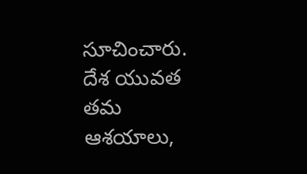సూచించారు. దేశ యువత తమ ఆశయాలు,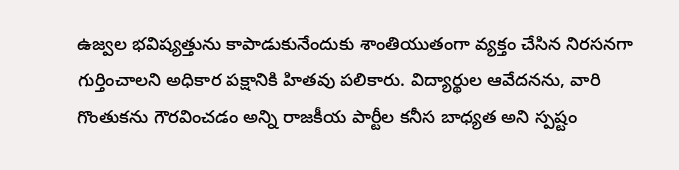ఉజ్వల భవిష్యత్తును కాపాడుకునేందుకు శాంతియుతంగా వ్యక్తం చేసిన నిరసనగా గుర్తించాలని అధికార పక్షానికి హితవు పలికారు. విద్యార్థుల ఆవేదనను, వారి గొంతుకను గౌరవించడం అన్ని రాజకీయ పార్టీల కనీస బాధ్యత అని స్పష్టం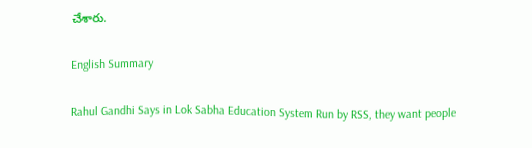చేశారు.

English Summary

Rahul Gandhi Says in Lok Sabha Education System Run by RSS, they want people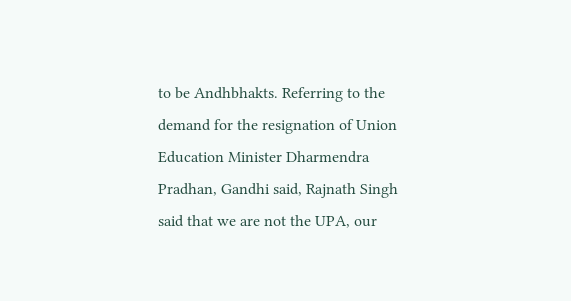to be Andhbhakts. Referring to the demand for the resignation of Union Education Minister Dharmendra Pradhan, Gandhi said, Rajnath Singh said that we are not the UPA, our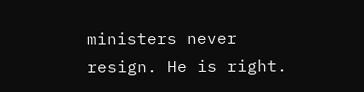ministers never resign. He is right.